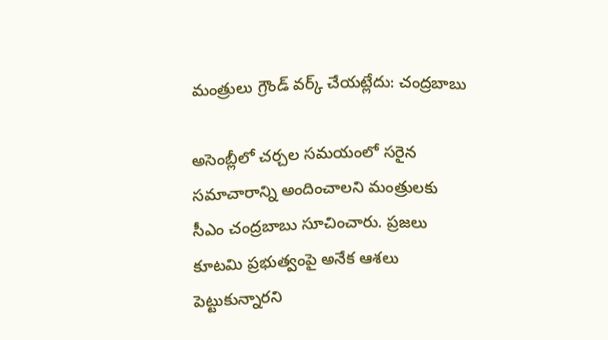మంత్రులు గ్రౌండ్ వ‌ర్క్ చేయ‌ట్లేదు: చంద్ర‌బాబు

అసెంబ్లీలో చ‌ర్చ‌ల స‌మ‌యంలో స‌రైన స‌మాచారాన్ని అందించాల‌ని మంత్రుల‌కు సీఎం చంద్ర‌బాబు సూచించారు. ప్ర‌జ‌లు కూట‌మి ప్ర‌భుత్వంపై అనేక ఆశ‌లు పెట్టుకున్నార‌ని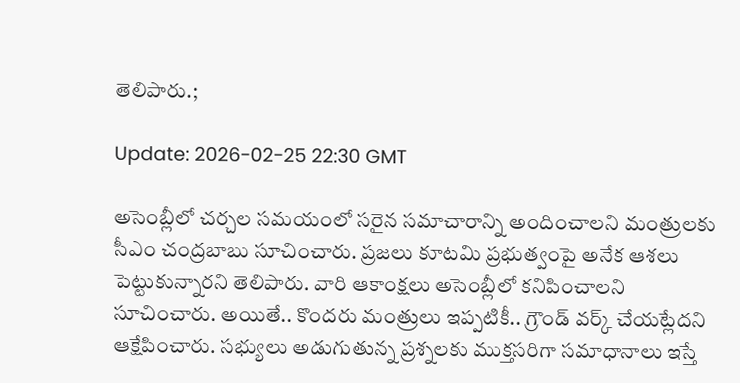తెలిపారు.;

Update: 2026-02-25 22:30 GMT

అసెంబ్లీలో చ‌ర్చ‌ల స‌మ‌యంలో స‌రైన స‌మాచారాన్ని అందించాల‌ని మంత్రుల‌కు సీఎం చంద్ర‌బాబు సూచించారు. ప్ర‌జ‌లు కూట‌మి ప్ర‌భుత్వంపై అనేక ఆశ‌లు పెట్టుకున్నార‌ని తెలిపారు. వారి ఆకాంక్ష‌లు అసెంబ్లీలో క‌నిపించాల‌ని సూచించారు. అయితే.. కొందరు మంత్రులు ఇప్ప‌టికీ.. గ్రౌండ్ వ‌ర్క్ చేయ‌ట్లేద‌ని ఆక్షేపించారు. స‌భ్యులు అడుగుతున్న ప్ర‌శ్న‌ల‌కు ముక్త‌స‌రిగా స‌మాధానాలు ఇస్తే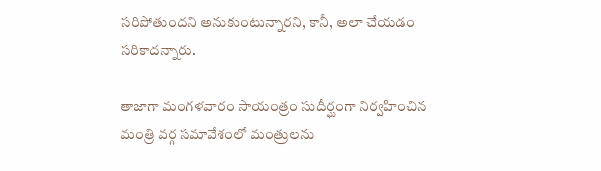స‌రిపోతుంద‌ని అనుకుంటున్నారని, కానీ, అలా చేయ‌డం స‌రికాద‌న్నారు.

తాజాగా మంగ‌ళ‌వారం సాయంత్రం సుదీర్ఘంగా నిర్వ‌హించిన మంత్రి వ‌ర్గ స‌మావేశంలో మంత్రుల‌ను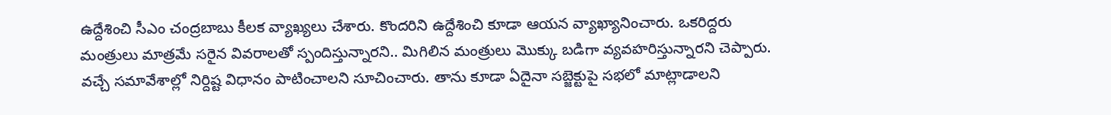ఉద్దేశించి సీఎం చంద్ర‌బాబు కీల‌క వ్యాఖ్య‌లు చేశారు. కొంద‌రిని ఉద్దేశించి కూడా ఆయ‌న వ్యాఖ్యానించారు. ఒక‌రిద్ద‌రు మంత్రులు మాత్ర‌మే స‌రైన వివ‌రాల‌తో స్పందిస్తున్నార‌ని.. మిగిలిన మంత్రులు మొక్కు బ‌డిగా వ్య‌వ‌హ‌రిస్తున్నార‌ని చెప్పారు. వ‌చ్చే స‌మావేశాల్లో నిర్దిష్ట విధానం పాటించాల‌ని సూచించారు. తాను కూడా ఏదైనా స‌బ్జెక్టుపై స‌భ‌లో మాట్లాడాల‌ని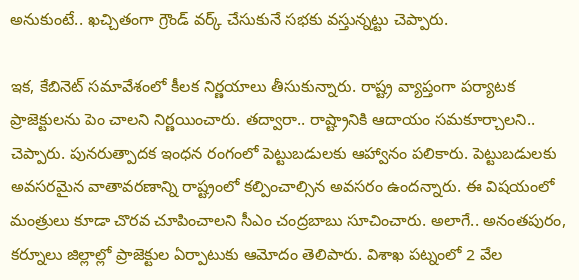అనుకుంటే.. ఖ‌చ్చితంగా గ్రౌండ్ వ‌ర్క్ చేసుకునే స‌భ‌కు వ‌స్తున్న‌ట్టు చెప్పారు.

ఇక‌, కేబినెట్ స‌మావేశంలో కీల‌క నిర్ణ‌యాలు తీసుకున్నారు. రాష్ట్ర వ్యాప్తంగా ప‌ర్యాట‌క ప్రాజెక్టుల‌ను పెం చాల‌ని నిర్ణ‌యించారు. త‌ద్వారా.. రాష్ట్రానికి ఆదాయం స‌మ‌కూర్చాల‌ని.. చెప్పారు. పున‌రుత్పాద‌క ఇంధ‌న రంగంలో పెట్టుబ‌డుల‌కు ఆహ్వానం ప‌లికారు. పెట్టుబ‌డుల‌కు అవ‌స‌ర‌మైన వాతావ‌ర‌ణాన్ని రాష్ట్రంలో క‌ల్పించాల్సిన అవ‌స‌రం ఉంద‌న్నారు. ఈ విష‌యంలో మంత్రులు కూడా చొర‌వ చూపించాల‌ని సీఎం చంద్ర‌బాబు సూచించారు. అలాగే.. అనంతపురం, కర్నూలు జిల్లాల్లో ప్రాజెక్టుల ఏర్పాటుకు ఆమోదం తెలిపారు. విశాఖ ప‌ట్నంలో 2 వేల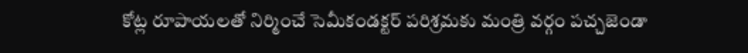కోట్ల రూపాయ‌ల‌తో నిర్మించే సెమీకండక్టర్‌ పరిశ్రమకు మంత్రి వ‌ర్గం ప‌చ్చ‌జెండా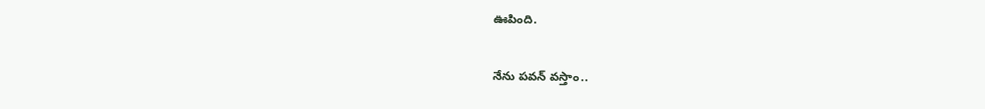ఊపింది.

నేను ప‌వ‌న్ వ‌స్తాం..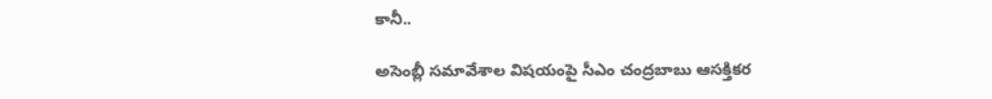కానీ..

అసెంబ్లీ స‌మావేశాల విష‌యంపై సీఎం చంద్ర‌బాబు ఆస‌క్తిక‌ర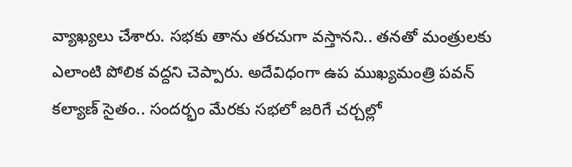వ్యాఖ్య‌లు చేశారు. స‌భ‌కు తాను త‌ర‌చుగా వ‌స్తాన‌ని.. త‌న‌తో మంత్రుల‌కు ఎలాంటి పోలిక వ‌ద్ద‌ని చెప్పారు. అదేవిధంగా ఉప ముఖ్య‌మంత్రి ప‌వ‌న్ క‌ల్యాణ్ సైతం.. సందర్భం మేరకు స‌భ‌లో జ‌రిగే చర్చల్లో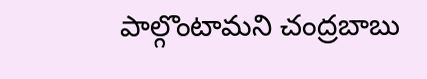పాల్గొంటామని చంద్రబాబు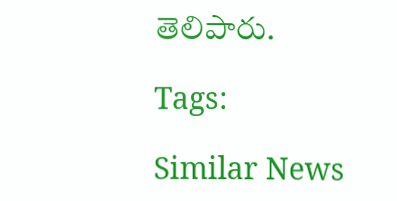తెలిపారు.

Tags:

Similar News